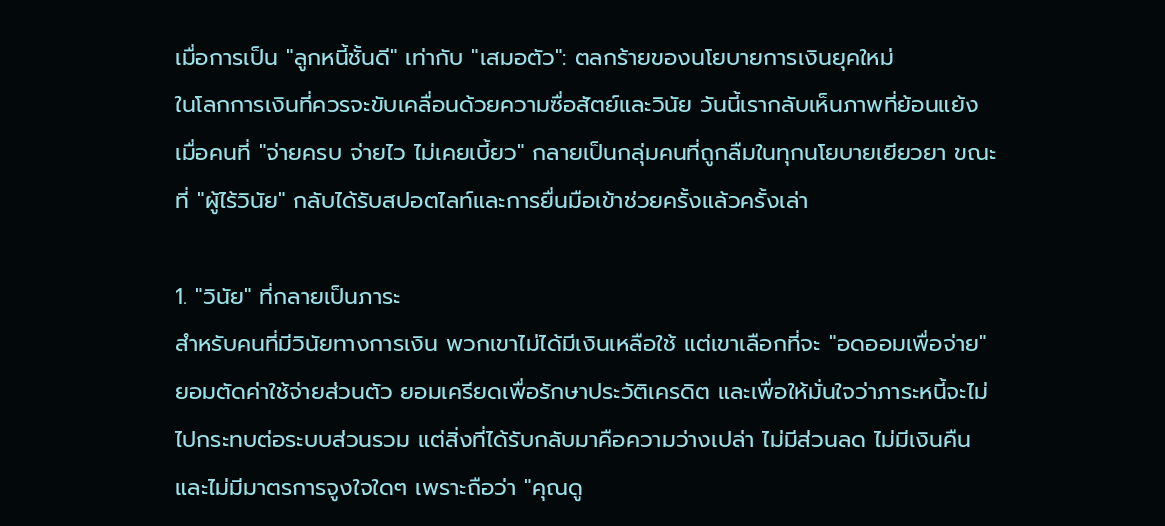เมื่อการเป็น "ลูกหนี้ชั้นดี" เท่ากับ "เสมอตัว": ตลกร้ายของนโยบายการเงินยุคใหม่
ในโลกการเงินที่ควรจะขับเคลื่อนด้วยความซื่อสัตย์และวินัย วันนี้เรากลับเห็นภาพที่ย้อนแย้ง เมื่อคนที่ "จ่ายครบ จ่ายไว ไม่เคยเบี้ยว" กลายเป็นกลุ่มคนที่ถูกลืมในทุกนโยบายเยียวยา ขณะที่ "ผู้ไร้วินัย" กลับได้รับสปอตไลท์และการยื่นมือเข้าช่วยครั้งแล้วครั้งเล่า

1. "วินัย" ที่กลายเป็นภาระ
สำหรับคนที่มีวินัยทางการเงิน พวกเขาไม่ได้มีเงินเหลือใช้ แต่เขาเลือกที่จะ "อดออมเพื่อจ่าย" ยอมตัดค่าใช้จ่ายส่วนตัว ยอมเครียดเพื่อรักษาประวัติเครดิต และเพื่อให้มั่นใจว่าภาระหนี้จะไม่ไปกระทบต่อระบบส่วนรวม แต่สิ่งที่ได้รับกลับมาคือความว่างเปล่า ไม่มีส่วนลด ไม่มีเงินคืน และไม่มีมาตรการจูงใจใดๆ เพราะถือว่า "คุณดู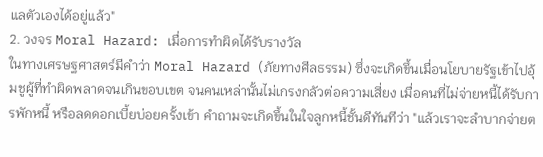แลตัวเองได้อยู่แล้ว"
2. วงจร Moral Hazard: เมื่อการทำผิดได้รับรางวัล
ในทางเศรษฐศาสตร์มีคำว่า Moral Hazard (ภัยทางศีลธรรม) ซึ่งจะเกิดขึ้นเมื่อนโยบายรัฐเข้าไปอุ้มชูผู้ที่ทำผิดพลาดจนเกินขอบเขต จนคนเหล่านั้นไม่เกรงกลัวต่อความเสี่ยง เมื่อคนที่ไม่จ่ายหนี้ได้รับการพักหนี้ หรือลดดอกเบี้ยบ่อยครั้งเข้า คำถามจะเกิดขึ้นในใจลูกหนี้ชั้นดีทันทีว่า "แล้วเราจะลำบากจ่ายต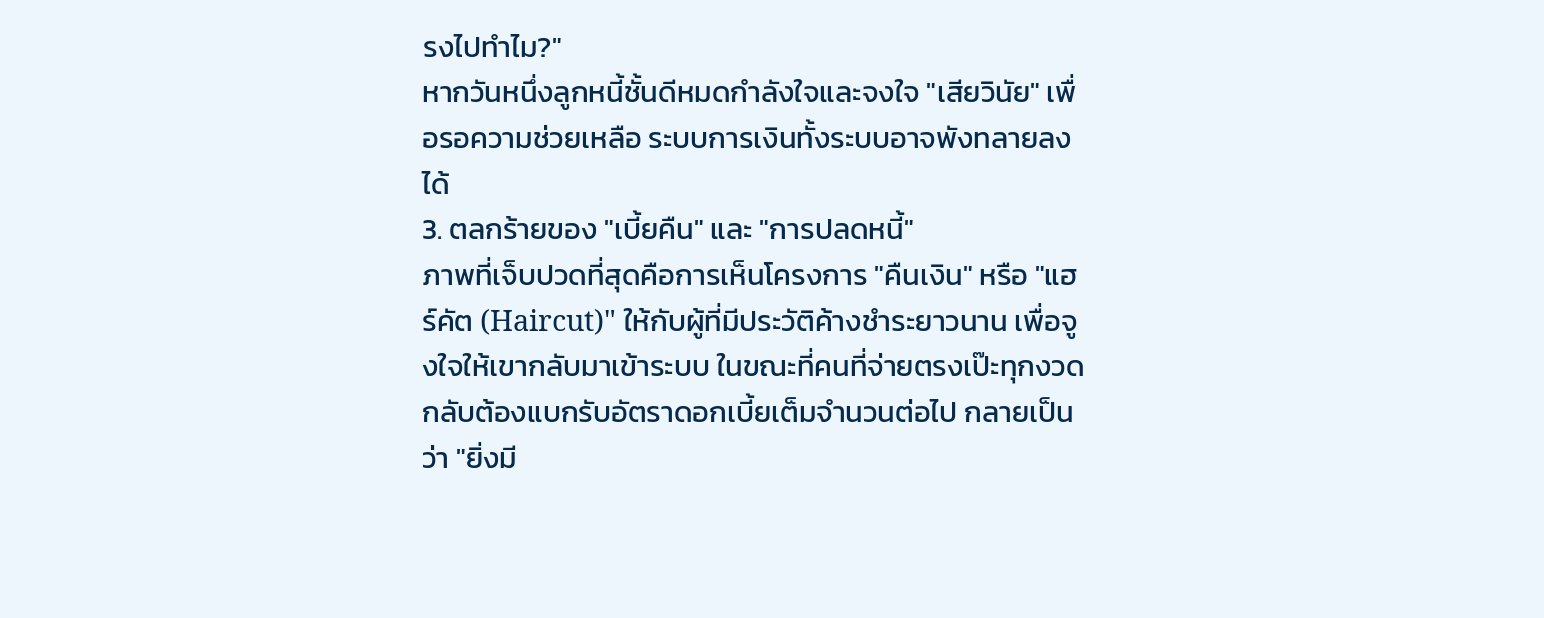รงไปทำไม?"
หากวันหนึ่งลูกหนี้ชั้นดีหมดกำลังใจและจงใจ "เสียวินัย" เพื่อรอความช่วยเหลือ ระบบการเงินทั้งระบบอาจพังทลายลงได้
3. ตลกร้ายของ "เบี้ยคืน" และ "การปลดหนี้"
ภาพที่เจ็บปวดที่สุดคือการเห็นโครงการ "คืนเงิน" หรือ "แฮร์คัต (Haircut)" ให้กับผู้ที่มีประวัติค้างชำระยาวนาน เพื่อจูงใจให้เขากลับมาเข้าระบบ ในขณะที่คนที่จ่ายตรงเป๊ะทุกงวดกลับต้องแบกรับอัตราดอกเบี้ยเต็มจำนวนต่อไป กลายเป็นว่า "ยิ่งมี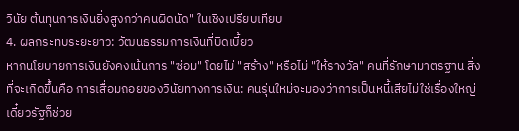วินัย ต้นทุนการเงินยิ่งสูงกว่าคนผิดนัด" ในเชิงเปรียบเทียบ
4. ผลกระทบระยะยาว: วัฒนธรรมการเงินที่บิดเบี้ยว
หากนโยบายการเงินยังคงเน้นการ "ซ่อม" โดยไม่ "สร้าง" หรือไม่ "ให้รางวัล" คนที่รักษามาตรฐาน สิ่งที่จะเกิดขึ้นคือ การเสื่อมถอยของวินัยทางการเงิน: คนรุ่นใหม่จะมองว่าการเป็นหนี้เสียไม่ใช่เรื่องใหญ่ เดี๋ยวรัฐก็ช่วย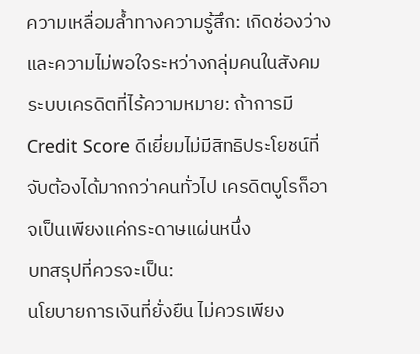ความเหลื่อมล้ำทางความรู้สึก: เกิดช่องว่างและความไม่พอใจระหว่างกลุ่มคนในสังคม
ระบบเครดิตที่ไร้ความหมาย: ถ้าการมี Credit Score ดีเยี่ยมไม่มีสิทธิประโยชน์ที่จับต้องได้มากกว่าคนทั่วไป เครดิตบูโรก็อาจเป็นเพียงแค่กระดาษแผ่นหนึ่ง
บทสรุปที่ควรจะเป็น:
นโยบายการเงินที่ยั่งยืน ไม่ควรเพียง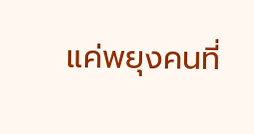แค่พยุงคนที่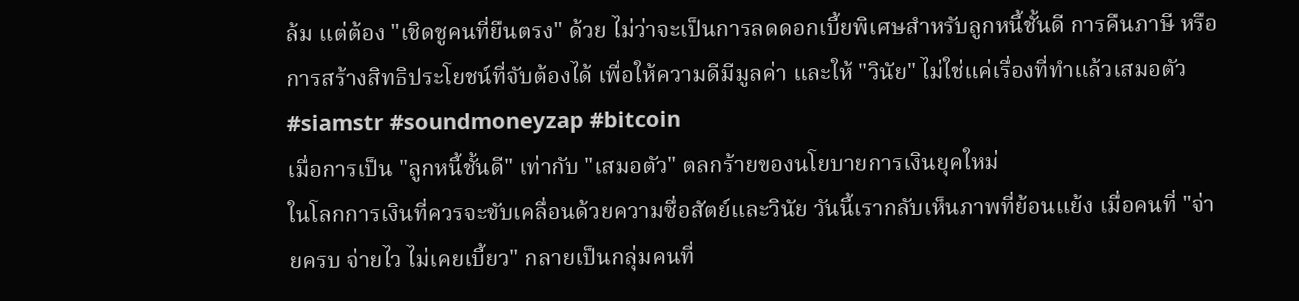ล้ม แต่ต้อง "เชิดชูคนที่ยืนตรง" ด้วย ไม่ว่าจะเป็นการลดดอกเบี้ยพิเศษสำหรับลูกหนี้ชั้นดี การคืนภาษี หรือการสร้างสิทธิประโยชน์ที่จับต้องได้ เพื่อให้ความดีมีมูลค่า และให้ "วินัย" ไม่ใช่แค่เรื่องที่ทำแล้วเสมอตัว
#siamstr #soundmoneyzap #bitcoin
เมื่อการเป็น "ลูกหนี้ชั้นดี" เท่ากับ "เสมอตัว" ตลกร้ายของนโยบายการเงินยุคใหม่
ในโลกการเงินที่ควรจะขับเคลื่อนด้วยความซื่อสัตย์และวินัย วันนี้เรากลับเห็นภาพที่ย้อนแย้ง เมื่อคนที่ "จ่ายครบ จ่ายไว ไม่เคยเบี้ยว" กลายเป็นกลุ่มคนที่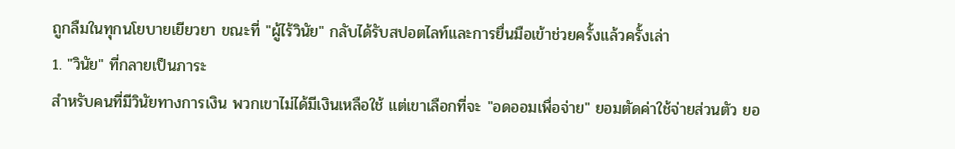ถูกลืมในทุกนโยบายเยียวยา ขณะที่ "ผู้ไร้วินัย" กลับได้รับสปอตไลท์และการยื่นมือเข้าช่วยครั้งแล้วครั้งเล่า
1. "วินัย" ที่กลายเป็นภาระ
สำหรับคนที่มีวินัยทางการเงิน พวกเขาไม่ได้มีเงินเหลือใช้ แต่เขาเลือกที่จะ "อดออมเพื่อจ่าย" ยอมตัดค่าใช้จ่ายส่วนตัว ยอ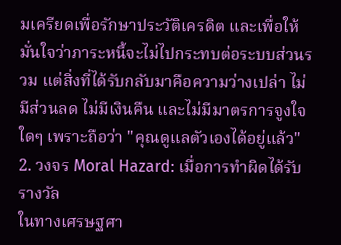มเครียดเพื่อรักษาประวัติเครดิต และเพื่อให้มั่นใจว่าภาระหนี้จะไม่ไปกระทบต่อระบบส่วนรวม แต่สิ่งที่ได้รับกลับมาคือความว่างเปล่า ไม่มีส่วนลด ไม่มีเงินคืน และไม่มีมาตรการจูงใจใดๆ เพราะถือว่า "คุณดูแลตัวเองได้อยู่แล้ว"
2. วงจร Moral Hazard: เมื่อการทำผิดได้รับรางวัล
ในทางเศรษฐศา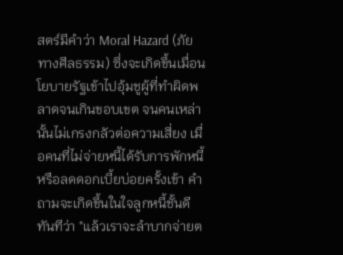สตร์มีคำว่า Moral Hazard (ภัยทางศีลธรรม) ซึ่งจะเกิดขึ้นเมื่อนโยบายรัฐเข้าไปอุ้มชูผู้ที่ทำผิดพลาดจนเกินขอบเขต จนคนเหล่านั้นไม่เกรงกลัวต่อความเสี่ยง เมื่อคนที่ไม่จ่ายหนี้ได้รับการพักหนี้ หรือลดดอกเบี้ยบ่อยครั้งเข้า คำถามจะเกิดขึ้นในใจลูกหนี้ชั้นดีทันทีว่า "แล้วเราจะลำบากจ่ายต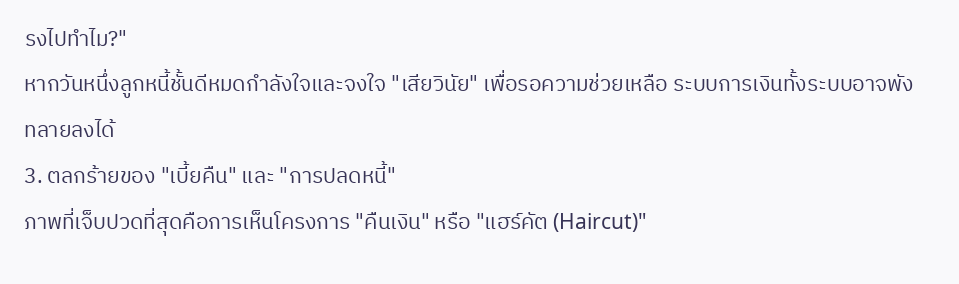รงไปทำไม?"
หากวันหนึ่งลูกหนี้ชั้นดีหมดกำลังใจและจงใจ "เสียวินัย" เพื่อรอความช่วยเหลือ ระบบการเงินทั้งระบบอาจพังทลายลงได้
3. ตลกร้ายของ "เบี้ยคืน" และ "การปลดหนี้"
ภาพที่เจ็บปวดที่สุดคือการเห็นโครงการ "คืนเงิน" หรือ "แฮร์คัต (Haircut)"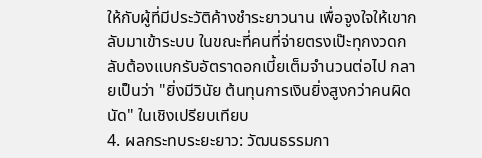ให้กับผู้ที่มีประวัติค้างชำระยาวนาน เพื่อจูงใจให้เขากลับมาเข้าระบบ ในขณะที่คนที่จ่ายตรงเป๊ะทุกงวดกลับต้องแบกรับอัตราดอกเบี้ยเต็มจำนวนต่อไป กลายเป็นว่า "ยิ่งมีวินัย ต้นทุนการเงินยิ่งสูงกว่าคนผิดนัด" ในเชิงเปรียบเทียบ
4. ผลกระทบระยะยาว: วัฒนธรรมกา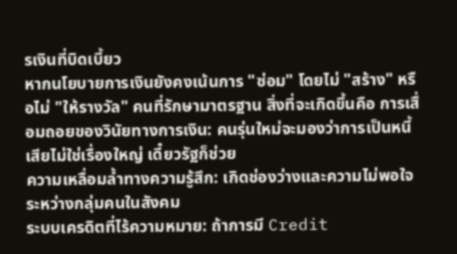รเงินที่บิดเบี้ยว
หากนโยบายการเงินยังคงเน้นการ "ซ่อม" โดยไม่ "สร้าง" หรือไม่ "ให้รางวัล" คนที่รักษามาตรฐาน สิ่งที่จะเกิดขึ้นคือ การเสื่อมถอยของวินัยทางการเงิน: คนรุ่นใหม่จะมองว่าการเป็นหนี้เสียไม่ใช่เรื่องใหญ่ เดี๋ยวรัฐก็ช่วย
ความเหลื่อมล้ำทางความรู้สึก: เกิดช่องว่างและความไม่พอใจระหว่างกลุ่มคนในสังคม
ระบบเครดิตที่ไร้ความหมาย: ถ้าการมี Credit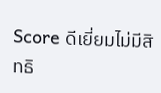Score ดีเยี่ยมไม่มีสิทธิ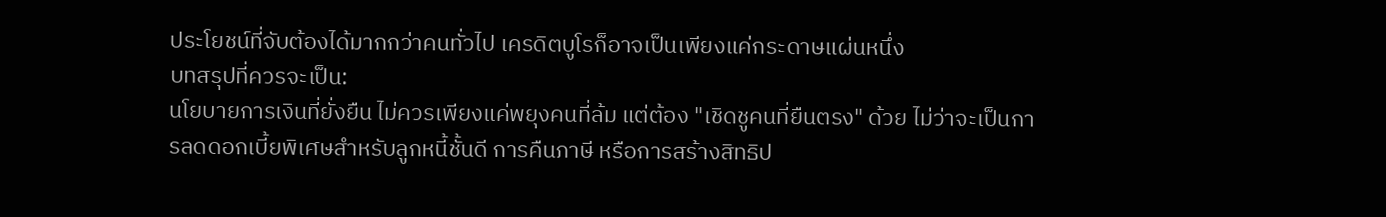ประโยชน์ที่จับต้องได้มากกว่าคนทั่วไป เครดิตบูโรก็อาจเป็นเพียงแค่กระดาษแผ่นหนึ่ง
บทสรุปที่ควรจะเป็น:
นโยบายการเงินที่ยั่งยืน ไม่ควรเพียงแค่พยุงคนที่ล้ม แต่ต้อง "เชิดชูคนที่ยืนตรง" ด้วย ไม่ว่าจะเป็นการลดดอกเบี้ยพิเศษสำหรับลูกหนี้ชั้นดี การคืนภาษี หรือการสร้างสิทธิป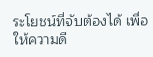ระโยชน์ที่จับต้องได้ เพื่อให้ความดี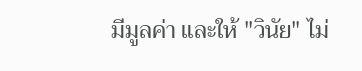มีมูลค่า และให้ "วินัย" ไม่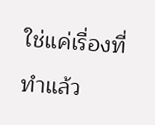ใช่แค่เรื่องที่ทำแล้ว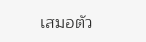เสมอตัว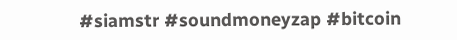#siamstr #soundmoneyzap #bitcoin